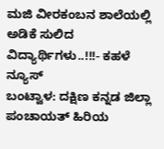ಮಜಿ ವೀರಕಂಬನ ಶಾಲೆಯಲ್ಲಿ ಅಡಿಕೆ ಸುಲಿದ ವಿದ್ಯಾರ್ಥಿಗಳು..!!!- ಕಹಳೆ ನ್ಯೂಸ್
ಬಂಟ್ವಾಳ: ದಕ್ಷಿಣ ಕನ್ನಡ ಜಿಲ್ಲಾ ಪಂಚಾಯತ್ ಹಿರಿಯ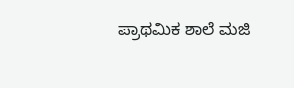ಪ್ರಾಥಮಿಕ ಶಾಲೆ ಮಜಿ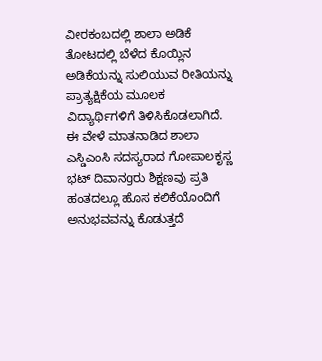ವೀರಕಂಬದಲ್ಲಿ ಶಾಲಾ ಅಡಿಕೆ ತೋಟದಲ್ಲಿ ಬೆಳೆದ ಕೊಯ್ಲಿನ ಅಡಿಕೆಯನ್ನು ಸುಲಿಯುವ ರೀತಿಯನ್ನು ಪ್ರಾತ್ಯಕ್ಷಿಕೆಯ ಮೂಲಕ ವಿದ್ಯಾರ್ಥಿಗಳಿಗೆ ತಿಳಿಸಿಕೊಡಲಾಗಿದೆ. ಈ ವೇಳೆ ಮಾತನಾಡಿದ ಶಾಲಾ ಎಸ್ಡಿಎಂಸಿ ಸದಸ್ಯರಾದ ಗೋಪಾಲಕೃಸ್ಣ ಭಟ್ ದಿವಾನgರು ಶಿಕ್ಷಣವು ಪ್ರತಿ ಹಂತದಲ್ಲೂ ಹೊಸ ಕಲಿಕೆಯೊಂದಿಗೆ ಅನುಭವವನ್ನು ಕೊಡುತ್ತದೆ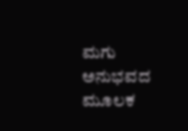ಮಗು ಅನುಭವದ ಮೂಲಕ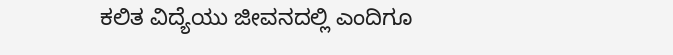ಕಲಿತ ವಿದ್ಯೆಯು ಜೀವನದಲ್ಲಿ ಎಂದಿಗೂ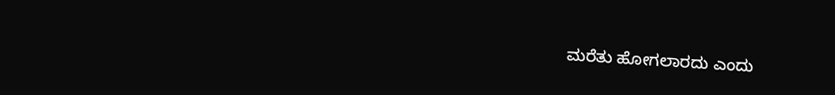ಮರೆತು ಹೋಗಲಾರದು ಎಂದು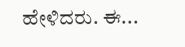ಹೇಳಿದರು. ಈ...